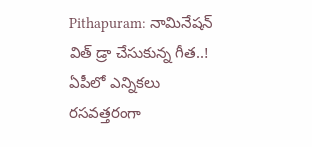Pithapuram: నామినేషన్ విత్ డ్రా చేసుకున్న గీత..!
ఏపీలో ఎన్నికలు రసవత్తరంగా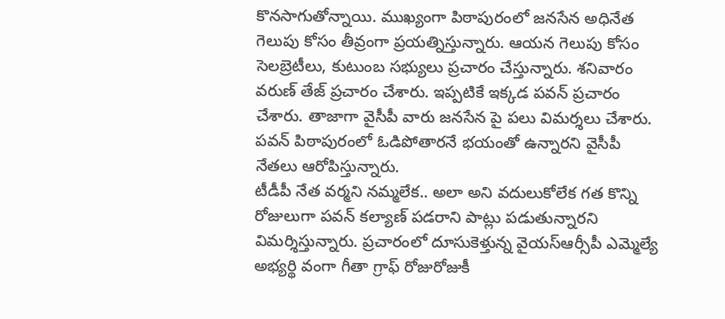కొనసాగుతోన్నాయి. ముఖ్యంగా పిఠాపురంలో జనసేన అధినేత గెలుపు కోసం తీవ్రంగా ప్రయత్నిస్తున్నారు. ఆయన గెలుపు కోసం సెలబ్రెటీలు, కుటుంబ సభ్యులు ప్రచారం చేస్తున్నారు. శనివారం వరుణ్ తేజ్ ప్రచారం చేశారు. ఇప్పటికే ఇక్కడ పవన్ ప్రచారం చేశారు. తాజాగా వైసీపీ వారు జనసేన పై పలు విమర్శలు చేశారు. పవన్ పిఠాపురంలో ఓడిపోతారనే భయంతో ఉన్నారని వైసీపీ నేతలు ఆరోపిస్తున్నారు.
టీడీపీ నేత వర్మని నమ్మలేక.. అలా అని వదులుకోలేక గత కొన్ని రోజులుగా పవన్ కల్యాణ్ పడరాని పాట్లు పడుతున్నారని విమర్శిస్తున్నారు. ప్రచారంలో దూసుకెళ్తున్న వైయస్ఆర్సీపీ ఎమ్మెల్యే అభ్యర్థి వంగా గీతా గ్రాఫ్ రోజురోజుకీ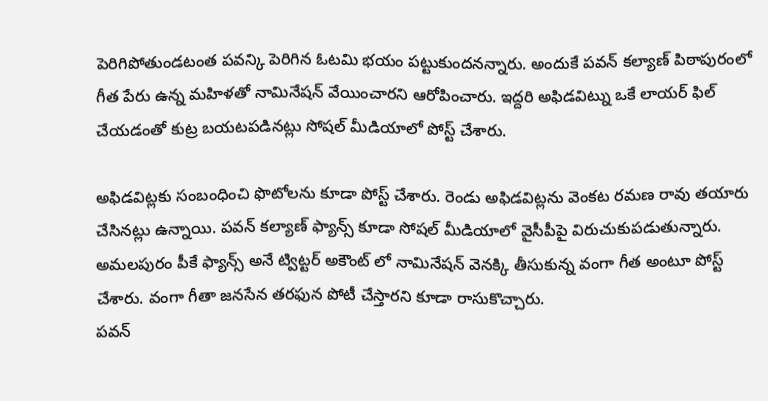పెరిగిపోతుండటంత పవన్కి పెరిగిన ఓటమి భయం పట్టుకుందనన్నారు. అందుకే పవన్ కల్యాణ్ పిఠాపురంలో గీత పేరు ఉన్న మహిళతో నామినేషన్ వేయించారని ఆరోపించారు. ఇద్దరి అఫిడవిట్ను ఒకే లాయర్ ఫిల్ చేయడంతో కుట్ర బయటపడినట్లు సోషల్ మీడియాలో పోస్ట్ చేశారు.

అఫిడవిట్లకు సంబంధించి ఫొటోలను కూడా పోస్ట్ చేశారు. రెండు అఫిడవిట్లను వెంకట రమణ రావు తయారు చేసినట్లు ఉన్నాయి. పవన్ కల్యాణ్ ఫ్యాన్స్ కూడా సోషల్ మీడియాలో వైసీపీపై విరుచుకుపడుతున్నారు. అమలపురం పీకే ఫ్యాన్స్ అనే ట్విట్టర్ అకౌంట్ లో నామినేషన్ వెనక్కి తీసుకున్న వంగా గీత అంటూ పోస్ట్ చేశారు. వంగా గీతా జనసేన తరఫున పోటీ చేస్తారని కూడా రాసుకొచ్చారు.
పవన్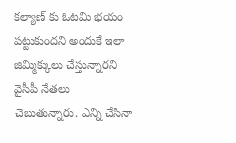కల్యాణ్ కు ఓటమి భయం పట్టుకుందని అందుకే ఇలా జిమ్మిక్కులు చేస్తున్నారని వైసీపీ నేతలు చెబుతున్నారు. ఎన్ని చేసినా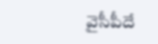వైసీపీదే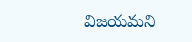విజయమని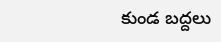కుండ బద్దలు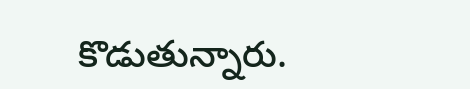కొడుతున్నారు.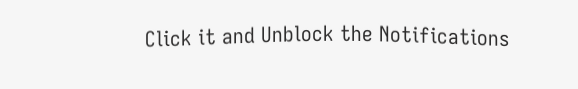Click it and Unblock the Notifications